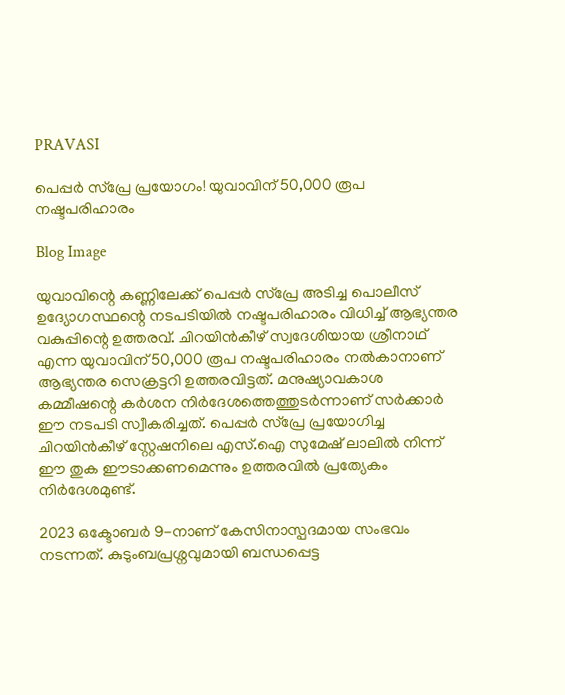PRAVASI

പെപ്പർ സ്പ്രേ പ്രയോഗം! യുവാവിന് 50,000 രൂപ നഷ്ടപരിഹാരം

Blog Image

യുവാവിന്റെ കണ്ണിലേക്ക് പെപ്പർ സ്പ്രേ അടിച്ച പൊലീസ് ഉദ്യോഗസ്ഥന്റെ നടപടിയിൽ നഷ്ടപരിഹാരം വിധിച്ച് ആഭ്യന്തര വകുപ്പിന്റെ ഉത്തരവ്. ചിറയിൻകീഴ് സ്വദേശിയായ ശ്രീനാഥ് എന്ന യുവാവിന് 50,000 രൂപ നഷ്ടപരിഹാരം നൽകാനാണ് ആഭ്യന്തര സെക്രട്ടറി ഉത്തരവിട്ടത്. മനുഷ്യാവകാശ കമ്മീഷന്റെ കർശന നിർദേശത്തെത്തുടർന്നാണ് സർക്കാർ ഈ നടപടി സ്വീകരിച്ചത്. പെപ്പർ സ്പ്രേ പ്രയോഗിച്ച ചിറയിൻകീഴ് സ്റ്റേഷനിലെ എസ്.ഐ സുമേഷ് ലാലിൽ നിന്ന് ഈ തുക ഈടാക്കണമെന്നും ഉത്തരവിൽ പ്രത്യേകം നിർദേശമുണ്ട്.

2023 ഒക്ടോബർ 9-നാണ് കേസിനാസ്പദമായ സംഭവം നടന്നത്. കുടുംബപ്രശ്നവുമായി ബന്ധപ്പെട്ട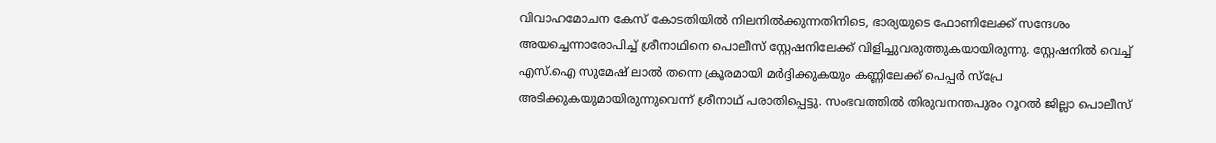വിവാഹമോചന കേസ് കോടതിയിൽ നിലനിൽക്കുന്നതിനിടെ, ഭാര്യയുടെ ഫോണിലേക്ക് സന്ദേശം അയച്ചെന്നാരോപിച്ച് ശ്രീനാഥിനെ പൊലീസ് സ്റ്റേഷനിലേക്ക് വിളിച്ചുവരുത്തുകയായിരുന്നു. സ്റ്റേഷനിൽ വെച്ച് എസ്.ഐ സുമേഷ് ലാൽ തന്നെ ക്രൂരമായി മർദ്ദിക്കുകയും കണ്ണിലേക്ക് പെപ്പർ സ്പ്രേ അടിക്കുകയുമായിരുന്നുവെന്ന് ശ്രീനാഥ് പരാതിപ്പെട്ടു. സംഭവത്തിൽ തിരുവനന്തപുരം റൂറൽ ജില്ലാ പൊലീസ്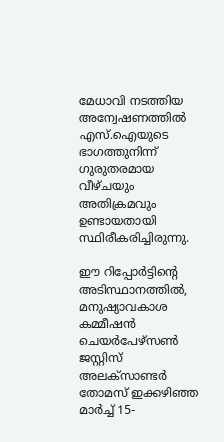മേധാവി നടത്തിയ അന്വേഷണത്തിൽ എസ്.ഐയുടെ ഭാഗത്തുനിന്ന് ഗുരുതരമായ വീഴ്ചയും അതിക്രമവും ഉണ്ടായതായി സ്ഥിരീകരിച്ചിരുന്നു.

ഈ റിപ്പോർട്ടിന്റെ അടിസ്ഥാനത്തിൽ, മനുഷ്യാവകാശ കമ്മീഷൻ ചെയർപേഴ്സൺ ജസ്റ്റിസ് അലക്സാണ്ടർ തോമസ് ഇക്കഴിഞ്ഞ മാർച്ച് 15-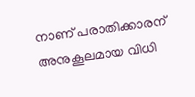നാണ് പരാതിക്കാരന് അനുകൂലമായ വിധി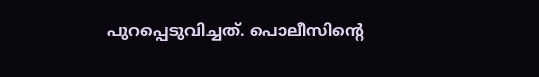പുറപ്പെടുവിച്ചത്. പൊലീസിന്റെ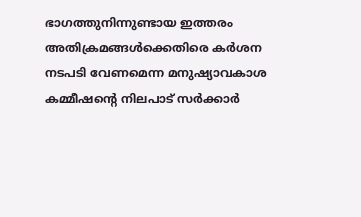ഭാഗത്തുനിന്നുണ്ടായ ഇത്തരം അതിക്രമങ്ങൾക്കെതിരെ കർശന നടപടി വേണമെന്ന മനുഷ്യാവകാശ കമ്മീഷന്റെ നിലപാട് സർക്കാർ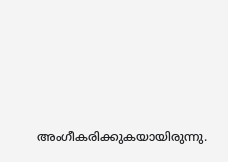അംഗീകരിക്കുകയായിരുന്നു.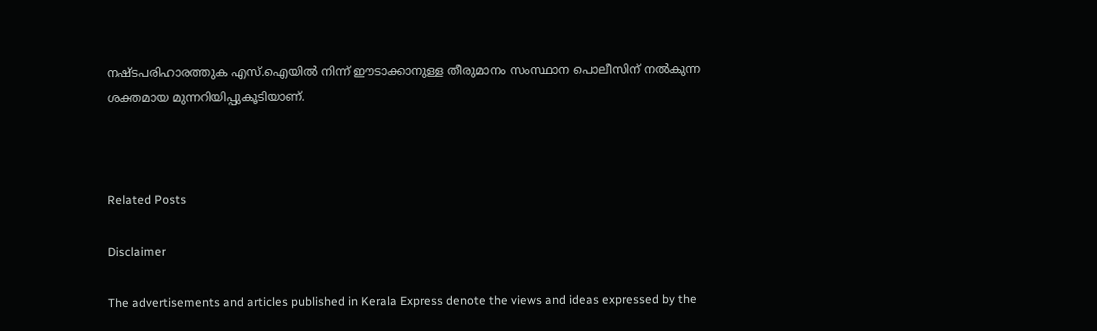നഷ്ടപരിഹാരത്തുക എസ്.ഐയിൽ നിന്ന് ഈടാക്കാനുള്ള തീരുമാനം സംസ്ഥാന പൊലീസിന് നൽകുന്ന ശക്തമായ മുന്നറിയിപ്പുകൂടിയാണ്.



Related Posts

Disclaimer

The advertisements and articles published in Kerala Express denote the views and ideas expressed by the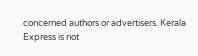concerned authors or advertisers. Kerala Express is not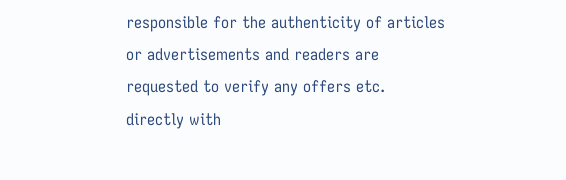responsible for the authenticity of articles or advertisements and readers are requested to verify any offers etc. directly with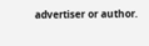advertiser or author.